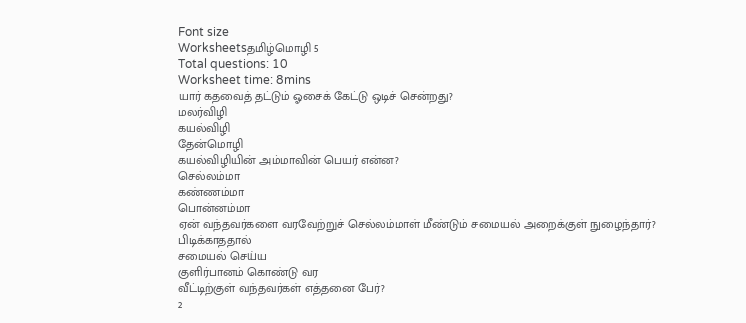Font size
Worksheetsதமிழ்மொழி 5
Total questions: 10
Worksheet time: 8mins
யார் கதவைத் தட்டும் ஓசைக் கேட்டு ஒடிச் சென்றது?
மலர்விழி
கயல்விழி
தேன்மொழி
கயல்விழியின் அம்மாவின் பெயர் என்ன?
செல்லம்மா
கண்ணம்மா
பொன்னம்மா
ஏன் வந்தவர்களை வரவேற்றுச் செல்லம்மாள் மீண்டும் சமையல் அறைக்குள் நுழைந்தார்?
பிடிக்காததால்
சமையல் செய்ய
குளிர்பானம் கொண்டு வர
வீட்டிற்குள் வந்தவர்கள் எத்தனை பேர்?
2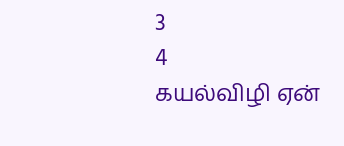3
4
கயல்விழி ஏன்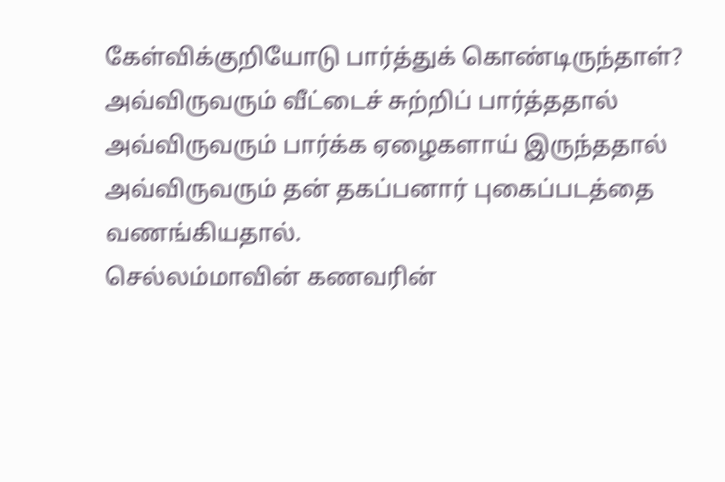கேள்விக்குறியோடு பார்த்துக் கொண்டிருந்தாள்?
அவ்விருவரும் வீட்டைச் சுற்றிப் பார்த்ததால்
அவ்விருவரும் பார்க்க ஏழைகளாய் இருந்ததால்
அவ்விருவரும் தன் தகப்பனார் புகைப்படத்தை வணங்கியதால்.
செல்லம்மாவின் கணவரின்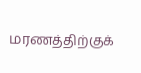மரணத்திற்குக்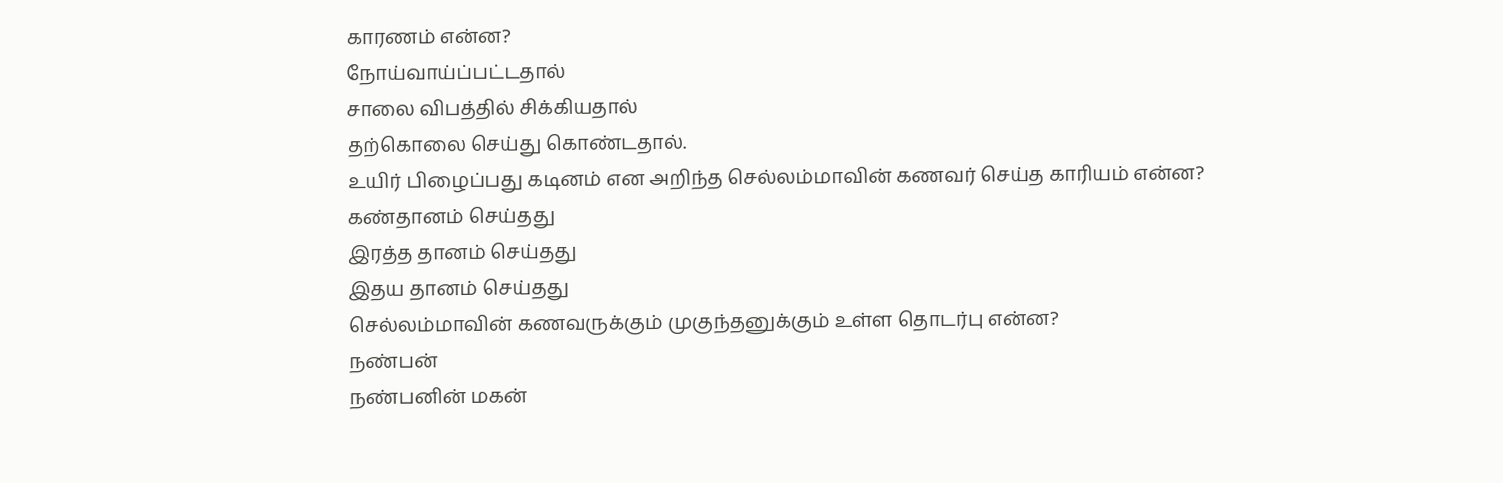காரணம் என்ன?
நோய்வாய்ப்பட்டதால்
சாலை விபத்தில் சிக்கியதால்
தற்கொலை செய்து கொண்டதால்.
உயிர் பிழைப்பது கடினம் என அறிந்த செல்லம்மாவின் கணவர் செய்த காரியம் என்ன?
கண்தானம் செய்தது
இரத்த தானம் செய்தது
இதய தானம் செய்தது
செல்லம்மாவின் கணவருக்கும் முகுந்தனுக்கும் உள்ள தொடர்பு என்ன?
நண்பன்
நண்பனின் மகன்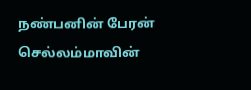நண்பனின் பேரன்
செல்லம்மாவின்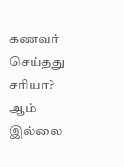கணவர் செய்தது சரியா?
ஆம்
இல்லை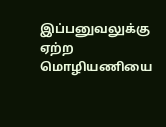இப்பனுவலுக்கு ஏற்ற மொழியணியை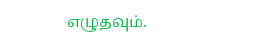எழுதவும்.